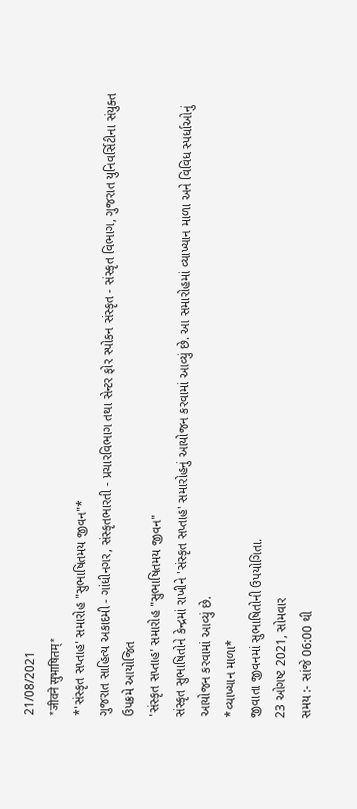21/08/2021
*जीवने सुभाषितम्*
*'સંસ્કૃત સપ્તાહ' સમારોહ "સુભાષિતમય જીવન"*
ગુજરાત સાહિત્ય અકાદમી - ગાંધીનગર, સંસ્કૃતભારતી - પ્રચારવિભાગ તથા સેન્ટર ફોર સ્પોકન સંસ્કૃત - સંસ્કૃત વિભાગ, ગુજરાત યુનિવર્સિટીના સંયુક્ત ઉપક્રમે આયોજિત
'સંસ્કૃત સપ્તાહ' સમારોહ "સુભાષિતમય જીવન"
સંસ્કૃત સુભાષિતોને કેન્દ્રમાં રાખીને 'સંસ્કૃત સપ્તાહ' સમારોહનું આયોજન કરવામાં આવ્યું છે. આ સમારોહમાં વ્યાખ્યાન માળા અને વિવિધ સ્પર્ધાઓનું આયોજન કરવામાં આવ્યું છે.
*વ્યાખ્યાન માળા*
જીવાતા જીવનમાં સુભાષિતોની ઉપયોગિતા.
23 ઓગષ્ટ 2021, સોમવાર
સમય :- સાંજે 06:00 થી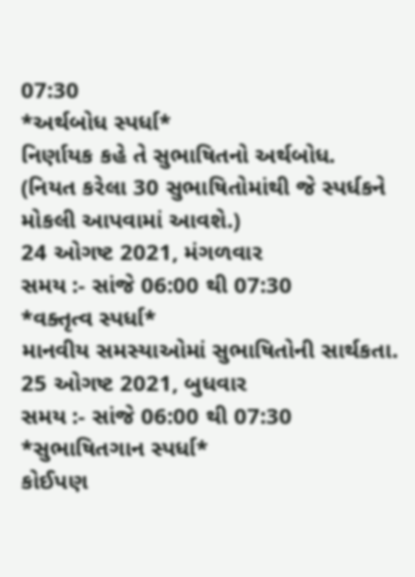07:30
*અર્થબોધ સ્પર્ધા*
નિર્ણાયક કહે તે સુભાષિતનો અર્થબોધ.
(નિયત કરેલા 30 સુભાષિતોમાંથી જે સ્પર્ધકને મોકલી આપવામાં આવશે.)
24 ઓગષ્ટ 2021, મંગળવાર
સમય :- સાંજે 06:00 થી 07:30
*વક્તૃત્વ સ્પર્ધા*
માનવીય સમસ્યાઓમાં સુભાષિતોની સાર્થકતા.
25 ઓગષ્ટ 2021, બુધવાર
સમય :- સાંજે 06:00 થી 07:30
*સુભાષિતગાન સ્પર્ધા*
કોઈપણ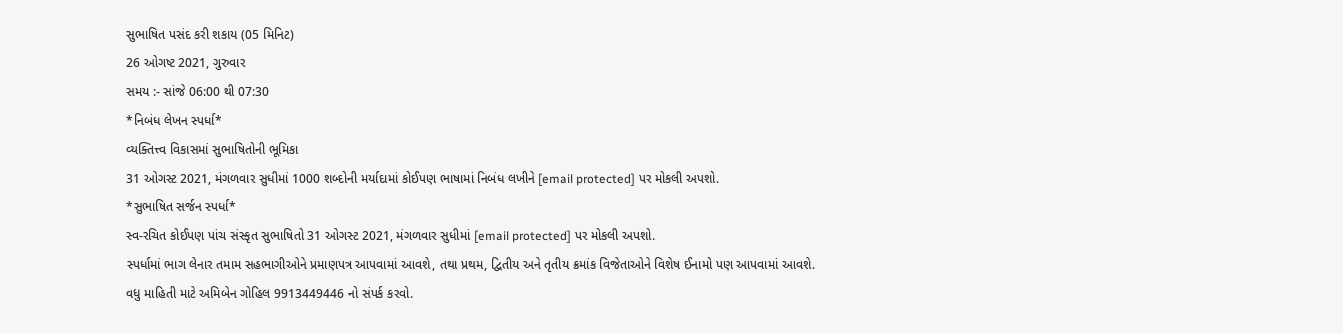સુભાષિત પસંદ કરી શકાય (05 મિનિટ)
26 ઓગષ્ટ 2021, ગુરુવાર
સમય :- સાંજે 06:00 થી 07:30
*નિબંધ લેખન સ્પર્ધા*
વ્યક્તિત્ત્વ વિકાસમાં સુભાષિતોની ભૂમિકા
31 ઓગસ્ટ 2021, મંગળવાર સુધીમાં 1000 શબ્દોની મર્યાદામાં કોઈપણ ભાષામાં નિબંધ લખીને [email protected] પર મોકલી અપશો.
*સુભાષિત સર્જન સ્પર્ધા*
સ્વ-રચિત કોઈપણ પાંચ સંસ્કૃત સુભાષિતો 31 ઓગસ્ટ 2021, મંગળવાર સુધીમાં [email protected] પર મોકલી અપશો.
સ્પર્ધામાં ભાગ લેનાર તમામ સહભાગીઓને પ્રમાણપત્ર આપવામાં આવશે, તથા પ્રથમ, દ્વિતીય અને તૃતીય ક્રમાંક વિજેતાઓને વિશેષ ઈનામો પણ આપવામાં આવશે.
વધુ માહિતી માટે અમિબેન ગોહિલ 9913449446 નો સંપર્ક કરવો.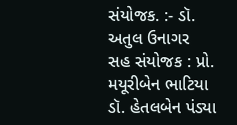સંયોજક. :- ડૉ. અતુલ ઉનાગર
સહ સંયોજક : પ્રો. મયૂરીબેન ભાટિયા
ડૉ. હેતલબેન પંડ્યા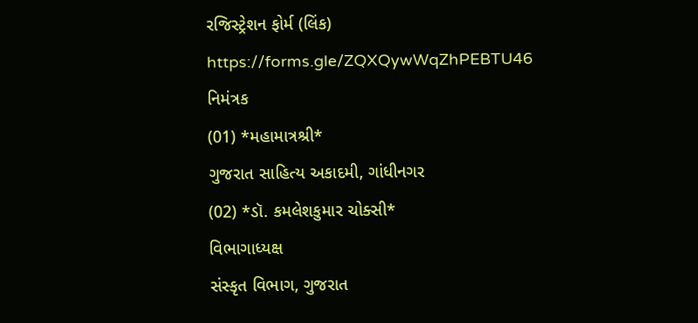રજિસ્ટ્રેશન ફોર્મ (લિંક)
https://forms.gle/ZQXQywWqZhPEBTU46
નિમંત્રક
(01) *મહામાત્રશ્રી*
ગુજરાત સાહિત્ય અકાદમી, ગાંધીનગર
(02) *ડૉ. કમલેશકુમાર ચોક્સી*
વિભાગાધ્યક્ષ
સંસ્કૃત વિભાગ, ગુજરાત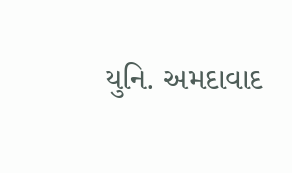યુનિ. અમદાવાદ